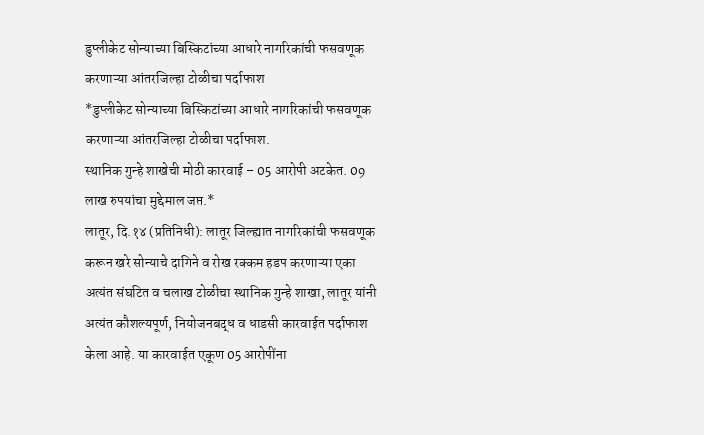डुप्लीकेट सोन्याच्या बिस्किटांच्या आधारे नागरिकांची फसवणूक करणाऱ्या आंतरजिल्हा टोळीचा पर्दाफाश
*डुप्लीकेट सोन्याच्या बिस्किटांच्या आधारे नागरिकांची फसवणूक करणाऱ्या आंतरजिल्हा टोळीचा पर्दाफाश.
स्थानिक गुन्हे शाखेची मोठी कारवाई – 05 आरोपी अटकेत. 09 लाख रुपयांचा मुद्देमाल जप्त.*
लातूर, दि.१४ (प्रतिनिधी): लातूर जिल्ह्यात नागरिकांची फसवणूक करून खरे सोन्याचे दागिने व रोख रक्कम हडप करणाऱ्या एका अत्यंत संघटित व चलाख टोळीचा स्थानिक गुन्हे शाखा, लातूर यांनी अत्यंत कौशल्यपूर्ण, नियोजनबद्ध व धाडसी कारवाईत पर्दाफाश केला आहे. या कारवाईत एकूण 05 आरोपींना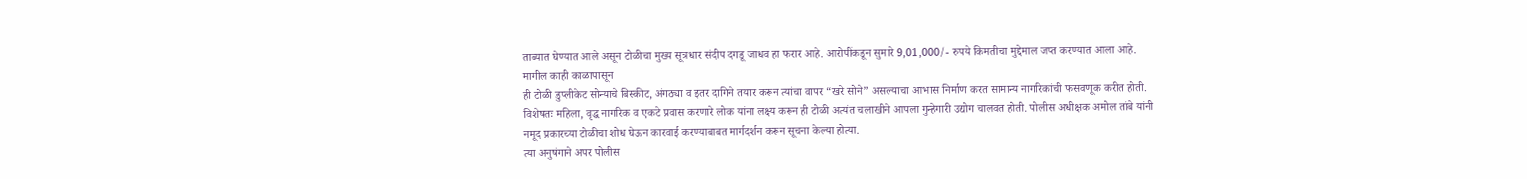ताब्यात घेण्यात आले असून टोळीचा मुख्य सूत्रधार संदीप दगडू जाधव हा फरार आहे. आरोपींकडून सुमारे 9,01,000/- रुपये किमतीचा मुद्देमाल जप्त करण्यात आला आहे.
मागील काही काळापासून
ही टोळी डुप्लीकेट सोन्याचे बिस्कीट, अंगठ्या व इतर दागिने तयार करून त्यांचा वापर “खरे सोने” असल्याचा आभास निर्माण करत सामान्य नागरिकांची फसवणूक करीत होती. विशेषतः महिला, वृद्ध नागरिक व एकटे प्रवास करणारे लोक यांना लक्ष्य करून ही टोळी अत्यंत चलाखीने आपला गुन्हेगारी उद्योग चालवत होती. पोलीस अधीक्षक अमोल तांबे यांनी नमूद प्रकारच्या टोळीचा शोध घेऊन कारवाई करण्याबाबत मार्गदर्शन करून सूचना केल्या होत्या.
त्या अनुषंगाने अपर पोलीस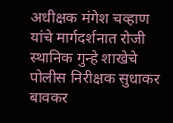अधीक्षक मंगेश चव्हाण यांचे मार्गदर्शनात रोजी स्थानिक गुन्हे शाखेचे पोलीस निरीक्षक सुधाकर बावकर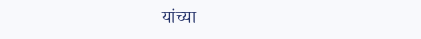यांच्या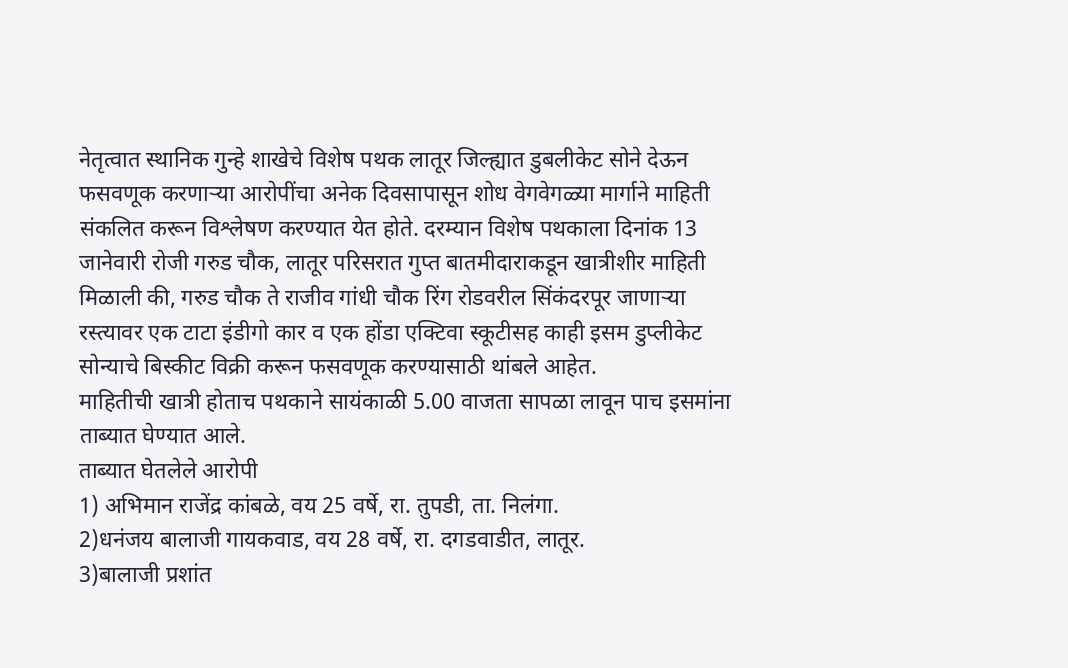नेतृत्वात स्थानिक गुन्हे शाखेचे विशेष पथक लातूर जिल्ह्यात डुबलीकेट सोने देऊन फसवणूक करणाऱ्या आरोपींचा अनेक दिवसापासून शोध वेगवेगळ्या मार्गाने माहिती संकलित करून विश्लेषण करण्यात येत होते. दरम्यान विशेष पथकाला दिनांक 13 जानेवारी रोजी गरुड चौक, लातूर परिसरात गुप्त बातमीदाराकडून खात्रीशीर माहिती मिळाली की, गरुड चौक ते राजीव गांधी चौक रिंग रोडवरील सिंकंदरपूर जाणाऱ्या रस्त्यावर एक टाटा इंडीगो कार व एक होंडा एक्टिवा स्कूटीसह काही इसम डुप्लीकेट सोन्याचे बिस्कीट विक्री करून फसवणूक करण्यासाठी थांबले आहेत.
माहितीची खात्री होताच पथकाने सायंकाळी 5.00 वाजता सापळा लावून पाच इसमांना ताब्यात घेण्यात आले.
ताब्यात घेतलेले आरोपी
1) अभिमान राजेंद्र कांबळे, वय 25 वर्षे, रा. तुपडी, ता. निलंगा.
2)धनंजय बालाजी गायकवाड, वय 28 वर्षे, रा. दगडवाडीत, लातूर.
3)बालाजी प्रशांत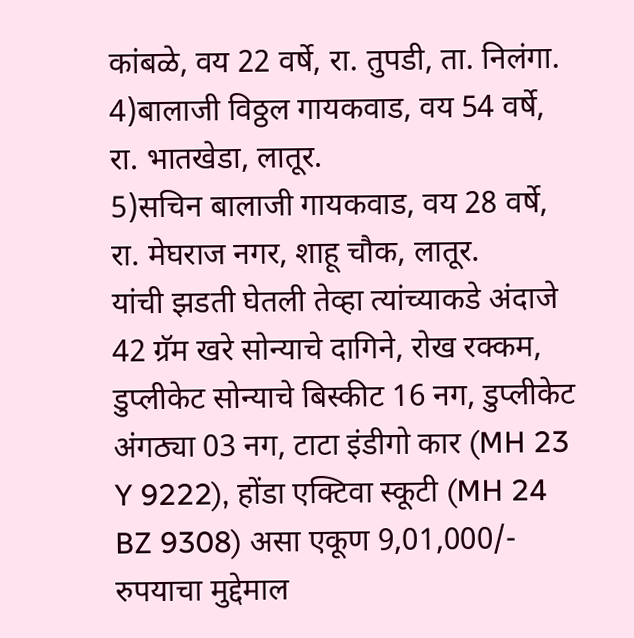कांबळे, वय 22 वर्षे, रा. तुपडी, ता. निलंगा.
4)बालाजी विठ्ठल गायकवाड, वय 54 वर्षे, रा. भातखेडा, लातूर.
5)सचिन बालाजी गायकवाड, वय 28 वर्षे, रा. मेघराज नगर, शाहू चौक, लातूर.
यांची झडती घेतली तेव्हा त्यांच्याकडे अंदाजे 42 ग्रॅम खरे सोन्याचे दागिने, रोख रक्कम, डुप्लीकेट सोन्याचे बिस्कीट 16 नग, डुप्लीकेट अंगठ्या 03 नग, टाटा इंडीगो कार (MH 23 Y 9222), होंडा एक्टिवा स्कूटी (MH 24 BZ 9308) असा एकूण 9,01,000/- रुपयाचा मुद्देमाल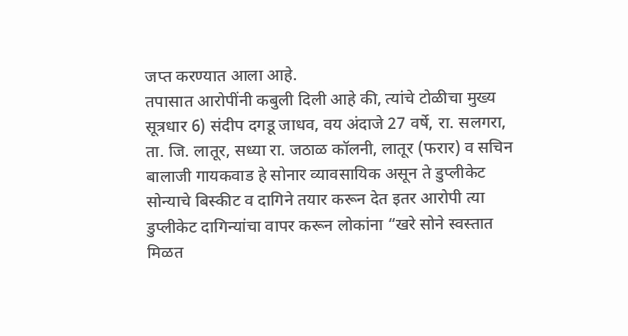जप्त करण्यात आला आहे.
तपासात आरोपींनी कबुली दिली आहे की, त्यांचे टोळीचा मुख्य सूत्रधार 6) संदीप दगडू जाधव, वय अंदाजे 27 वर्षे, रा. सलगरा, ता. जि. लातूर, सध्या रा. जठाळ कॉलनी, लातूर (फरार) व सचिन बालाजी गायकवाड हे सोनार व्यावसायिक असून ते डुप्लीकेट सोन्याचे बिस्कीट व दागिने तयार करून देत इतर आरोपी त्या डुप्लीकेट दागिन्यांचा वापर करून लोकांना “खरे सोने स्वस्तात मिळत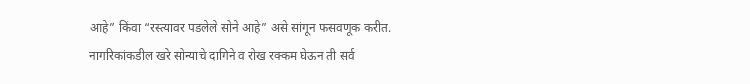आहे” किंवा “रस्त्यावर पडलेले सोने आहे” असे सांगून फसवणूक करीत. नागरिकांकडील खरे सोन्याचे दागिने व रोख रक्कम घेऊन ती सर्व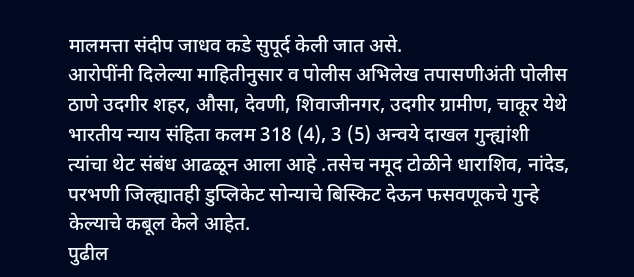मालमत्ता संदीप जाधव कडे सुपूर्द केली जात असे.
आरोपींनी दिलेल्या माहितीनुसार व पोलीस अभिलेख तपासणीअंती पोलीस ठाणे उदगीर शहर, औसा, देवणी, शिवाजीनगर, उदगीर ग्रामीण, चाकूर येथे भारतीय न्याय संहिता कलम 318 (4), 3 (5) अन्वये दाखल गुन्ह्यांशी त्यांचा थेट संबंध आढळून आला आहे .तसेच नमूद टोळीने धाराशिव, नांदेड, परभणी जिल्ह्यातही डुप्लिकेट सोन्याचे बिस्किट देऊन फसवणूकचे गुन्हे केल्याचे कबूल केले आहेत.
पुढील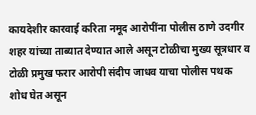कायदेशीर कारवाई करिता नमूद आरोपींना पोलीस ठाणे उदगीर शहर यांच्या ताब्यात देण्यात आले असून टोळीचा मुख्य सूत्रधार व टोळी प्रमुख फरार आरोपी संदीप जाधव याचा पोलीस पथक शोध घेत असून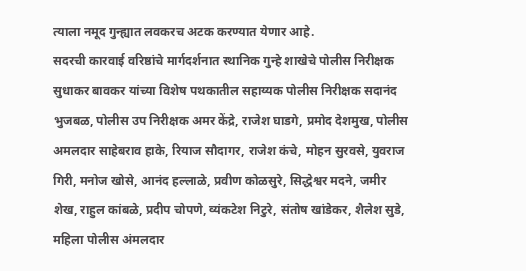त्याला नमूद गुन्ह्यात लवकरच अटक करण्यात येणार आहे.
सदरची कारवाई वरिष्ठांचे मार्गदर्शनात स्थानिक गुन्हे शाखेचे पोलीस निरीक्षक सुधाकर बावकर यांच्या विशेष पथकातील सहाय्यक पोलीस निरीक्षक सदानंद भुजबळ, पोलीस उप निरीक्षक अमर केंद्रे, राजेश घाडगे, प्रमोद देशमुख, पोलीस अमलदार साहेबराव हाके, रियाज सौदागर, राजेश कंचे, मोहन सुरवसे, युवराज गिरी, मनोज खोसे, आनंद हल्लाळे, प्रवीण कोळसुरे, सिद्धेश्वर मदने, जमीर शेख, राहुल कांबळे, प्रदीप चोपणे, व्यंकटेश निटुरे, संतोष खांडेकर, शैलेश सुडे, महिला पोलीस अंमलदार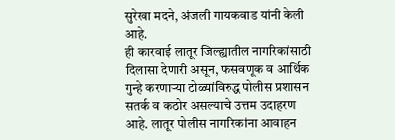सुरेखा मदने, अंजली गायकवाड यांनी केली आहे.
ही कारवाई लातूर जिल्ह्यातील नागरिकांसाठी दिलासा देणारी असून, फसवणूक व आर्थिक गुन्हे करणाऱ्या टोळ्यांविरुद्ध पोलीस प्रशासन सतर्क व कठोर असल्याचे उत्तम उदाहरण आहे. लातूर पोलीस नागरिकांना आवाहन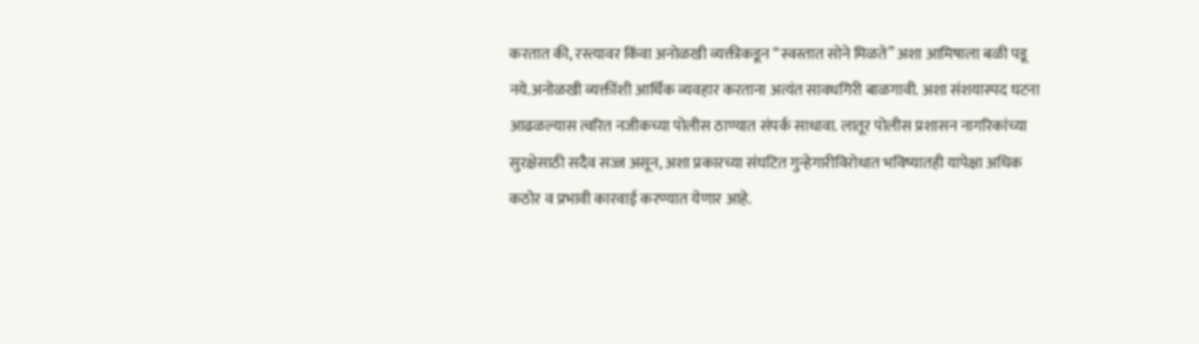करतात की, रस्त्यावर किंवा अनोळखी व्यक्तीकडून “स्वस्तात सोने मिळते” अशा आमिषाला बळी पडू नये.अनोळखी व्यक्तींशी आर्थिक व्यवहार करताना अत्यंत सावधगिरी बाळगावी. अशा संशयास्पद घटना आढळल्यास त्वरित नजीकच्या पोलीस ठाण्यात संपर्क साधावा. लातूर पोलीस प्रशासन नागरिकांच्या सुरक्षेसाठी सदैव सज्ज असून, अशा प्रकारच्या संघटित गुन्हेगारीविरोधात भविष्यातही यापेक्षा अधिक कठोर व प्रभावी कारवाई करण्यात येणार आहे.